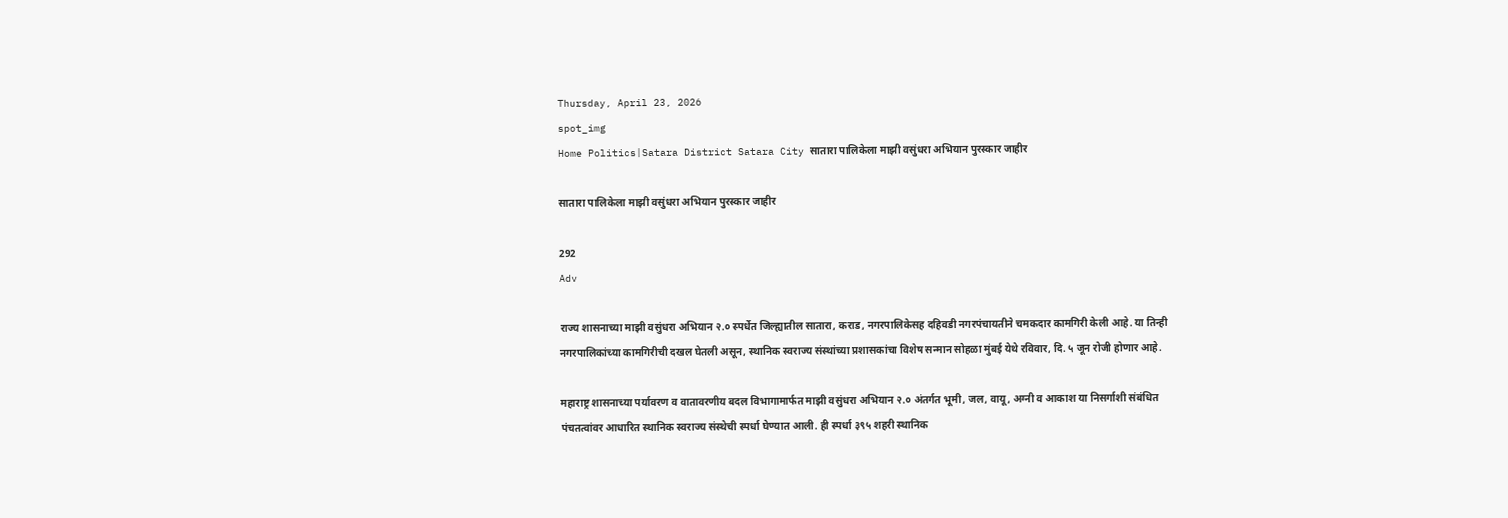Thursday, April 23, 2026
spot_img
Home Politics|Satara District Satara City सातारा पालिकेला माझी वसुंधरा अभियान पुरस्कार जाहीर

सातारा पालिकेला माझी वसुंधरा अभियान पुरस्कार जाहीर

292
Adv

राज्य शासनाच्या माझी वसुंधरा अभियान २.० स्पर्धेत जिल्ह्यातील सातारा, कराड, नगरपालिकेसह दहिवडी नगरपंचायतीने चमकदार कामगिरी केली आहे. या तिन्ही नगरपालिकांच्या कामगिरीची दखल घेतली असून, स्थानिक स्वराज्य संस्थांच्या प्रशासकांचा विशेष सन्मान सोहळा मुंबई येथे रविवार, दि. ५ जून रोजी होणार आहे.

महाराष्ट्र शासनाच्या पर्यावरण व वातावरणीय बदल विभागामार्फत माझी वसुंधरा अभियान २.० अंतर्गत भूमी, जल, वायू, अग्नी व आकाश या निसर्गाशी संबंधित पंचतत्वांवर आधारित स्थानिक स्वराज्य संस्थेची स्पर्धा घेण्यात आली. ही स्पर्धा ३९५ शहरी स्थानिक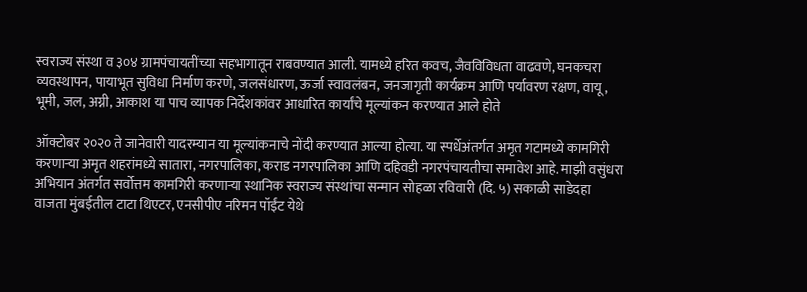स्वराज्य संस्था व ३०४ ग्रामपंचायतींच्या सहभागातून राबवण्यात आली. यामध्ये हरित कवच, जैवविविधता वाढवणे, घनकचरा व्यवस्थापन, पायाभूत सुविधा निर्माण करणे, जलसंधारण, ऊर्जा स्वावलंबन, जनजागृती कार्यक्रम आणि पर्यावरण रक्षण, वायू, भूमी, जल, अग्नी, आकाश या पाच व्यापक निर्देशकांवर आधारित कार्यांचे मूल्यांकन करण्यात आले होते

ऑक्टोबर २०२० ते जानेवारी यादरम्यान या मूल्यांकनाचे नोंदी करण्यात आल्या होत्या. या स्पर्धेअंतर्गत अमृत गटामध्ये कामगिरी करणाऱ्या अमृत शहरांमध्ये सातारा, नगरपालिका, कराड नगरपालिका आणि दहिवडी नगरपंचायतीचा समावेश आहे. माझी वसुंधरा अभियान अंतर्गत सर्वोत्तम कामगिरी करणाऱ्या स्थानिक स्वराज्य संस्थांचा सन्मान सोहळा रविवारी (दि. ५) सकाळी साडेदहा वाजता मुंबईतील टाटा थिएटर, एनसीपीए नरिमन पॉईंट येथे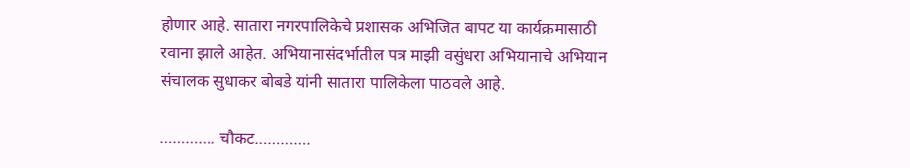होणार आहे. सातारा नगरपालिकेचे प्रशासक अभिजित बापट या कार्यक्रमासाठी रवाना झाले आहेत. अभियानासंदर्भातील पत्र माझी वसुंधरा अभियानाचे अभियान संचालक सुधाकर बोबडे यांनी सातारा पालिकेला पाठवले आहे.

…………. चौकट………….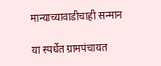मान्याच्यावाडीचाही सन्मान

या स्पर्धेत ग्रामपंचायत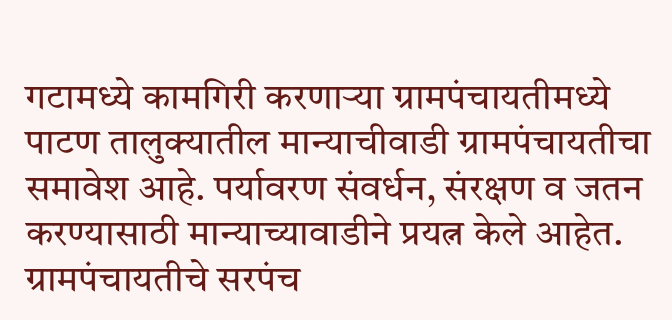गटामध्ये कामगिरी करणाऱ्या ग्रामपंचायतीमध्ये पाटण तालुक्यातील मान्याचीवाडी ग्रामपंचायतीचा समावेश आहे. पर्यावरण संवर्धन, संरक्षण व जतन करण्यासाठी मान्याच्यावाडीने प्रयत्न केले आहेत. ग्रामपंचायतीचे सरपंच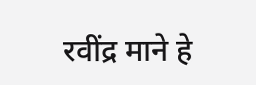रवींद्र माने हे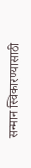सन्मान स्विकारण्यासाठी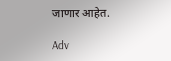जाणार आहेत.

Adv